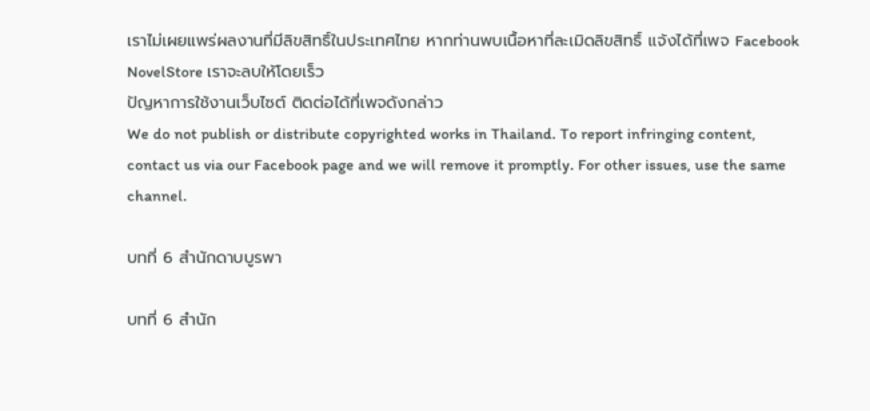เราไม่เผยแพร่ผลงานที่มีลิขสิทธิ์ในประเทศไทย หากท่านพบเนื้อหาที่ละเมิดลิขสิทธิ์ แจ้งได้ที่เพจ Facebook NovelStore เราจะลบให้โดยเร็ว
ปัญหาการใช้งานเว็บไซต์ ติดต่อได้ที่เพจดังกล่าว
We do not publish or distribute copyrighted works in Thailand. To report infringing content, contact us via our Facebook page and we will remove it promptly. For other issues, use the same channel.

บทที่ 6 สำนักดาบบูรพา

บทที่ 6 สำนัก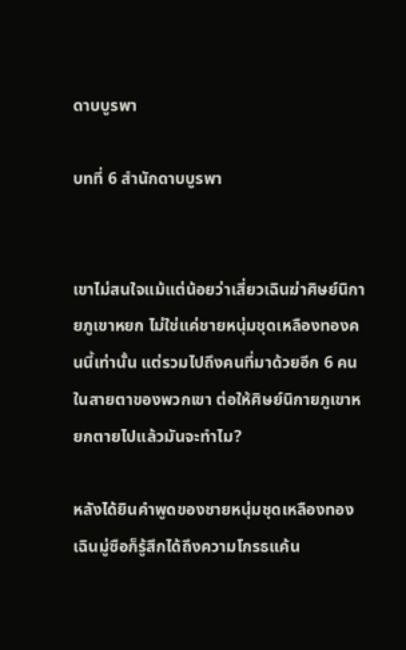ดาบบูรพา

บทที่ 6 สำนักดาบบูรพา


เขาไม่สนใจแม้แต่น้อยว่าเสี่ยวเฉินฆ่าศิษย์นิกายภูเขาหยก ไม่ใช่แค่ชายหนุ่มชุดเหลืองทองคนนี้เท่านั้น แต่รวมไปถึงคนที่มาด้วยอีก 6 คน ในสายตาของพวกเขา ต่อให้ศิษย์นิกายภูเขาหยกตายไปแล้วมันจะทำไม?

หลังได้ยินคำพูดของชายหนุ่มชุดเหลืองทอง เฉินมู่ซือก็รู้สึกได้ถึงความโกรธแค้น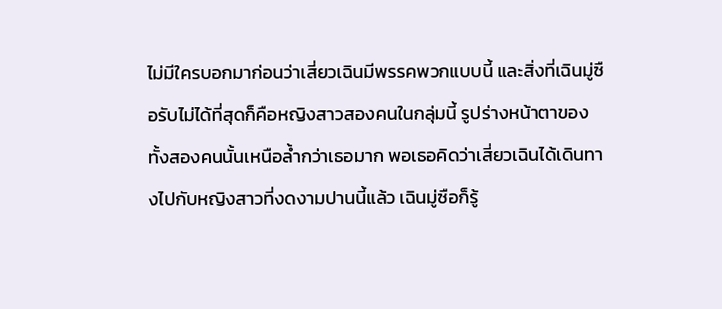ไม่มีใครบอกมาก่อนว่าเสี่ยวเฉินมีพรรคพวกแบบนี้ และสิ่งที่เฉินมู่ซือรับไม่ได้ที่สุดก็คือหญิงสาวสองคนในกลุ่มนี้ รูปร่างหน้าตาของทั้งสองคนนั้นเหนือล้ำกว่าเธอมาก พอเธอคิดว่าเสี่ยวเฉินได้เดินทางไปกับหญิงสาวที่งดงามปานนี้แล้ว เฉินมู่ซือก็รู้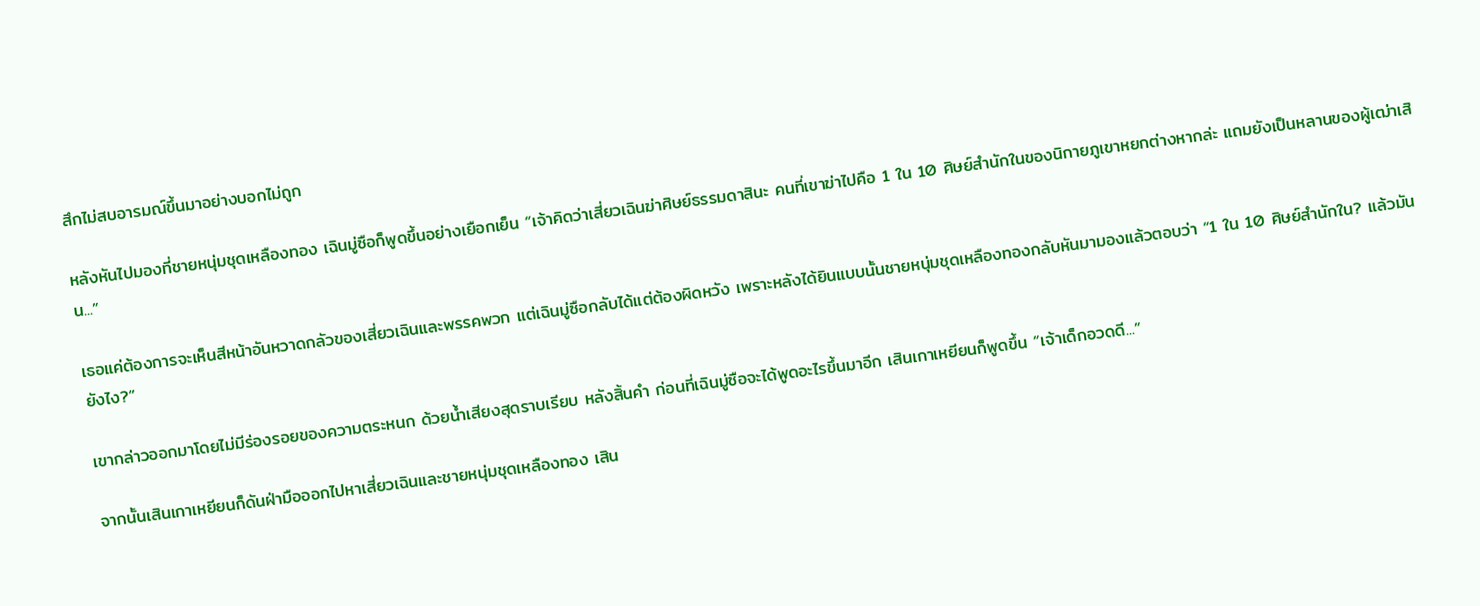สึกไม่สบอารมณ์ขึ้นมาอย่างบอกไม่ถูก

หลังหันไปมองที่ชายหนุ่มชุดเหลืองทอง เฉินมู่ซือก็พูดขึ้นอย่างเยือกเย็น “เจ้าคิดว่าเสี่ยวเฉินฆ่าศิษย์ธรรมดาสินะ คนที่เขาฆ่าไปคือ 1 ใน 10 ศิษย์สำนักในของนิกายภูเขาหยกต่างหากล่ะ แถมยังเป็นหลานของผู้เฒ่าเสิน...”

เธอแค่ต้องการจะเห็นสีหน้าอันหวาดกลัวของเสี่ยวเฉินและพรรคพวก แต่เฉินมู่ซือกลับได้แต่ต้องผิดหวัง เพราะหลังได้ยินแบบนั้นชายหนุ่มชุดเหลืองทองกลับหันมามองแล้วตอบว่า “1 ใน 10 ศิษย์สำนักใน? แล้วมันยังไง?”

เขากล่าวออกมาโดยไม่มีร่องรอยของความตระหนก ด้วยน้ำเสียงสุดราบเรียบ หลังสิ้นคำ ก่อนที่เฉินมู่ซือจะได้พูดอะไรขึ้นมาอีก เสินเกาเหยียนก็พูดขึ้น “เจ้าเด็กอวดดี...”

จากนั้นเสินเกาเหยียนก็ดันฝ่ามือออกไปหาเสี่ยวเฉินและชายหนุ่มชุดเหลืองทอง เสิน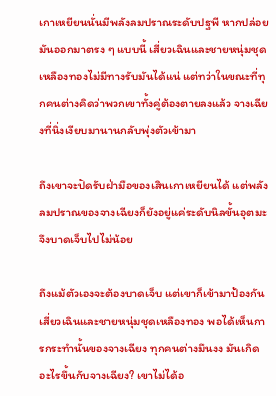เกาเหยียนนั่นมีพลังลมปราณระดับปฐพี หากปล่อยมันออกมาตรง ๆ แบบนี้ เสี่ยวเฉินและชายหนุ่มชุดเหลืองทองไม่มีทางรับมันได้แน่ แต่ทว่าในขณะที่ทุกคนต่างคิดว่าพวกเขาทั้งคู่ต้องตายลงแล้ว จางเฉียงที่นิ่งเงียบมานานกลับพุ่งตัวเข้ามา

ถึงเขาจะปัดรับฝ่ามือของเสินเกาเหยียนได้ แต่พลังลมปราณของจางเฉียงก็ยังอยู่แค่ระดับนิลขั้นอุตมะ จึงบาดเจ็บไปไม่น้อย

ถึงแม้ตัวเองจะต้องบาดเจ็บ แต่เขาก็เข้ามาป้องกันเสี่ยวเฉินและชายหนุ่มชุดเหลืองทอง พอได้เห็นการกระทำนั้นของจางเฉียง ทุกคนต่างมึนงง มันเกิดอะไรขึ้นกับจางเฉียง? เขาไม่ได้อ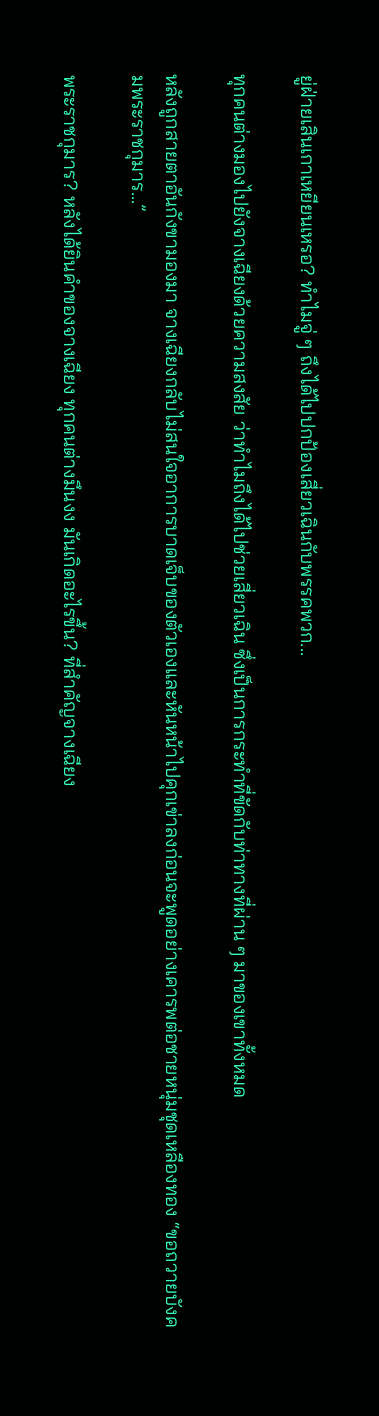ยู่ฝ่ายเสินเกาเหยียนเหรอ? ทำไมจู่ ๆ ถึงได้ไปปกป้องเสี่ยวเฉินกับพรรคพวก...

ทุกคนต่างมองไปยังจางเฉียงด้วยความสงสัย ว่าทำไมถึงได้ไปช่วยเสี่ยวเฉิน ซึ่งเป็นการกระทำที่ขัดกับท่าทางที่ผ่าน ๆ มาของเขาทั้งหมด

หลังถูกสายตาอันกังขามองมา จางเฉียงกลับไม่สนใจอาการบาดเจ็บของตัวเองและหันหน้าไปคุกเข่าลงก่อนจะพูดอย่างเคารพต่อชายหนุ่มชุดเหลืองทอง “ขอถวายบังคมพระราชกุมาร...”

พระราชกุมาร? หลังได้ยินคำของจางเฉียง ทุกคนต่างมึนงง มันเกิดอะไรขึ้น? ที่สำคัญจางเฉียง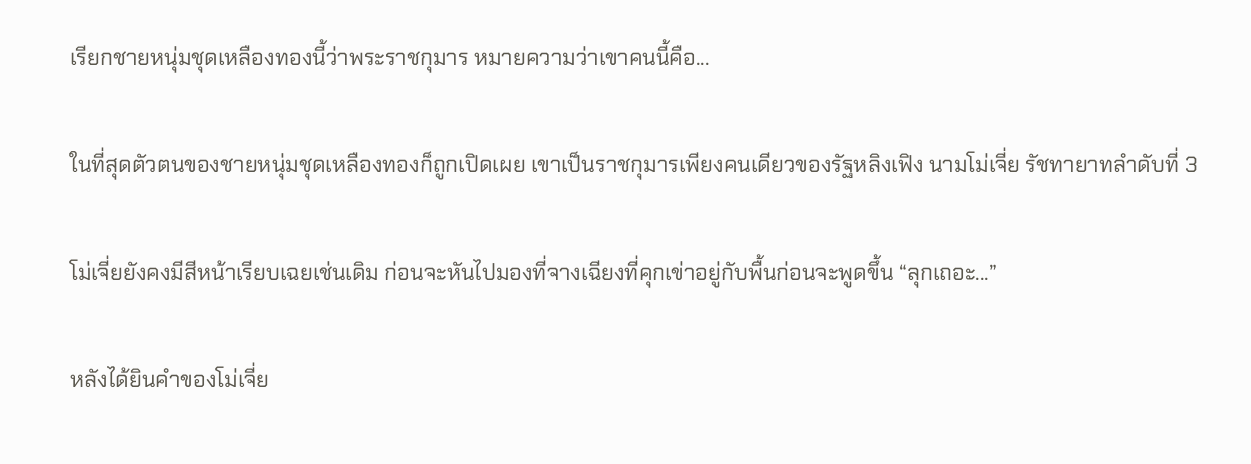เรียกชายหนุ่มชุดเหลืองทองนี้ว่าพระราชกุมาร หมายความว่าเขาคนนี้คือ...

ในที่สุดตัวตนของชายหนุ่มชุดเหลืองทองก็ถูกเปิดเผย เขาเป็นราชกุมารเพียงคนเดียวของรัฐหลิงเฟิง นามโม่เจี่ย รัชทายาทลำดับที่ 3

โม่เจี่ยยังคงมีสีหน้าเรียบเฉยเช่นเดิม ก่อนจะหันไปมองที่จางเฉียงที่คุกเข่าอยู่กับพื้นก่อนจะพูดขึ้น “ลุกเถอะ...”

หลังได้ยินคำของโม่เจี่ย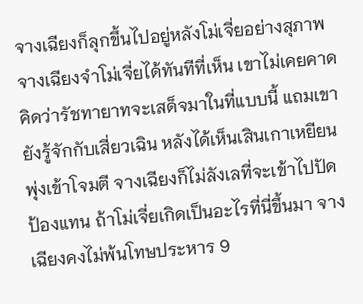จางเฉียงก็ลุกขึ้นไปอยู่หลังโม่เจี่ยอย่างสุภาพ จางเฉียงจำโม่เจี่ยได้ทันทีที่เห็น เขาไม่เคยคาดคิดว่ารัชทายาทจะเสด็จมาในที่แบบนี้ แถมเขายังรู้จักกับเสี่ยวเฉิน หลังได้เห็นเสินเกาเหยียนพุ่งเข้าโจมตี จางเฉียงก็ไม่ลังเลที่จะเข้าไปปัดป้องแทน ถ้าโม่เจี่ยเกิดเป็นอะไรที่นี่ขึ้นมา จางเฉียงคงไม่พ้นโทษประหาร 9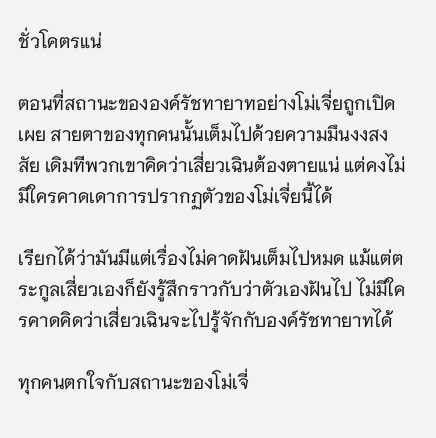ชั่วโคตรแน่

ตอนที่สถานะขององค์รัชทายาทอย่างโม่เจี่ยถูกเปิดเผย สายตาของทุกคนนั้นเต็มไปด้วยความมึนงงสงสัย เดิมทีพวกเขาคิดว่าเสี่ยวเฉินต้องตายแน่ แต่คงไม่มีใครคาดเดาการปรากฏตัวของโม่เจี่ยนี้ได้

เรียกได้ว่ามันมีแต่เรื่องไม่คาดฝันเต็มไปหมด แม้แต่ตระกูลเสี่ยวเองก็ยังรู้สึกราวกับว่าตัวเองฝันไป ไม่มีใครคาดคิดว่าเสี่ยวเฉินจะไปรู้จักกับองค์รัชทายาทได้

ทุกคนตกใจกับสถานะของโม่เจี่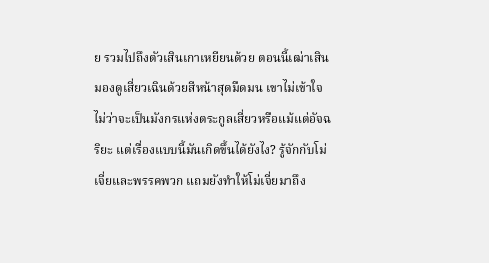ย รวมไปถึงตัวเสินเกาเหยียนด้วย ตอนนี้เฒ่าเสินมองดูเสี่ยวเฉินด้วยสีหน้าสุดมืดมน เขาไม่เข้าใจ ไม่ว่าจะเป็นมังกรแห่งตระกูลเสี่ยวหรือแม้แต่อัจฉริยะ แต่เรื่องแบบนี้มันเกิดขึ้นได้ยังไง? รู้จักกับโม่เจี่ยและพรรคพวก แถมยังทำให้โม่เจี่ยมาถึง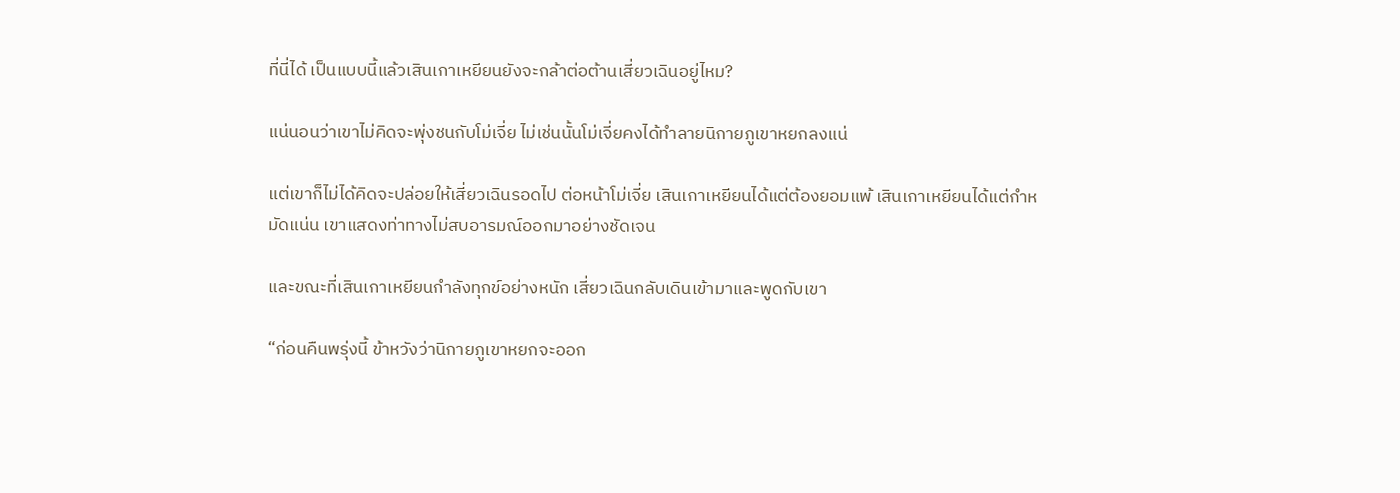ที่นี่ได้ เป็นแบบนี้แล้วเสินเกาเหยียนยังจะกล้าต่อต้านเสี่ยวเฉินอยู่ไหม?

แน่นอนว่าเขาไม่คิดจะพุ่งชนกับโม่เจี่ย ไม่เช่นนั้นโม่เจี่ยคงได้ทำลายนิกายภูเขาหยกลงแน่

แต่เขาก็ไม่ได้คิดจะปล่อยให้เสี่ยวเฉินรอดไป ต่อหน้าโม่เจี่ย เสินเกาเหยียนได้แต่ต้องยอมแพ้ เสินเกาเหยียนได้แต่กำหมัดแน่น เขาแสดงท่าทางไม่สบอารมณ์ออกมาอย่างชัดเจน

และขณะที่เสินเกาเหยียนกำลังทุกข์อย่างหนัก เสี่ยวเฉินกลับเดินเข้ามาและพูดกับเขา

“ก่อนคืนพรุ่งนี้ ข้าหวังว่านิกายภูเขาหยกจะออก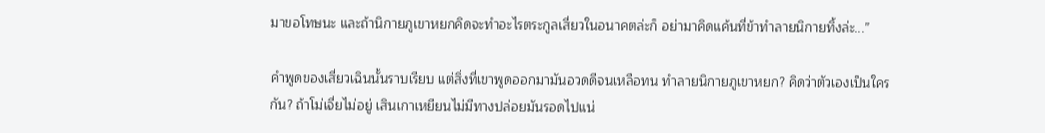มาขอโทษนะ และถ้านิกายภูเขาหยกคิดจะทำอะไรตระกูลเสี่ยวในอนาคตล่ะก็ อย่ามาคิดแค้นที่ข้าทำลายนิกายทิ้งล่ะ...”

คำพูดของเสี่ยวเฉินนั้นราบเรียบ แต่สิ่งที่เขาพูดออกมามันอวดดีจนเหลือทน ทำลายนิกายภูเขาหยก? คิดว่าตัวเองเป็นใครกัน? ถ้าโม่เจี่ยไม่อยู่ เสินเกาเหยียนไม่มีทางปล่อยมันรอดไปแน่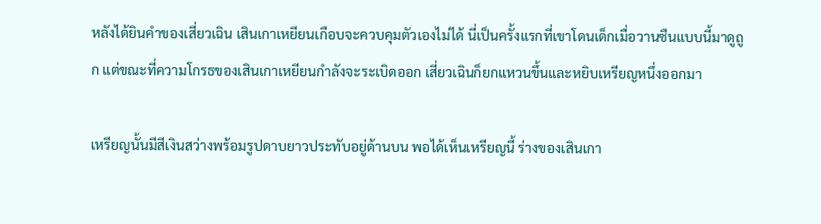หลังได้ยินคำของเสี่ยวเฉิน เสินเกาเหยียนเกือบจะควบคุมตัวเองไม่ได้ นี่เป็นครั้งแรกที่เขาโดนเด็กเมื่อวานซืนแบบนี้มาดูถูก แต่ขณะที่ความโกรธของเสินเกาเหยียนกำลังจะระเบิดออก เสี่ยวเฉินก็ยกแหวนขึ้นและหยิบเหรียญหนึ่งออกมา

เหรียญนั้นมีสีเงินสว่างพร้อมรูปดาบยาวประทับอยู่ด้านบน พอได้เห็นเหรียญนี้ ร่างของเสินเกา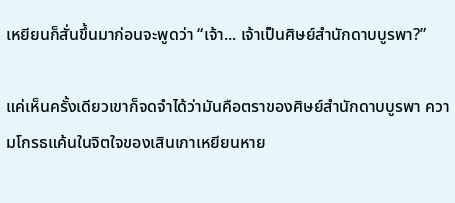เหยียนก็สั่นขึ้นมาก่อนจะพูดว่า “เจ้า... เจ้าเป็นศิษย์สำนักดาบบูรพา?”

แค่เห็นครั้งเดียวเขาก็จดจำได้ว่ามันคือตราของศิษย์สำนักดาบบูรพา ความโกรธแค้นในจิตใจของเสินเกาเหยียนหาย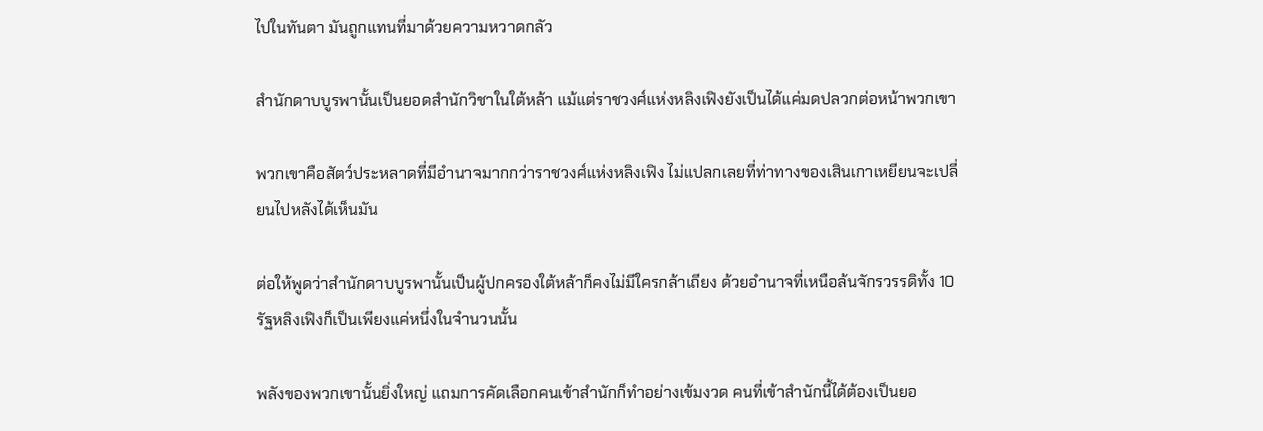ไปในทันตา มันถูกแทนที่มาด้วยความหวาดกลัว

สำนักดาบบูรพานั้นเป็นยอดสำนักวิชาในใต้หล้า แม้แต่ราชวงศ์แห่งหลิงเฟิงยังเป็นได้แค่มดปลวกต่อหน้าพวกเขา

พวกเขาคือสัตว์ประหลาดที่มีอำนาจมากกว่าราชวงศ์แห่งหลิงเฟิง ไม่แปลกเลยที่ท่าทางของเสินเกาเหยียนจะเปลี่ยนไปหลังได้เห็นมัน

ต่อให้พูดว่าสำนักดาบบูรพานั้นเป็นผู้ปกครองใต้หล้าก็คงไม่มีใครกล้าเถียง ด้วยอำนาจที่เหนือล้นจักรวรรดิทั้ง 10 รัฐหลิงเฟิงก็เป็นเพียงแค่หนึ่งในจำนวนนั้น

พลังของพวกเขานั้นยิ่งใหญ่ แถมการคัดเลือกคนเข้าสำนักก็ทำอย่างเข้มงวด คนที่เข้าสำนักนี้ได้ต้องเป็นยอ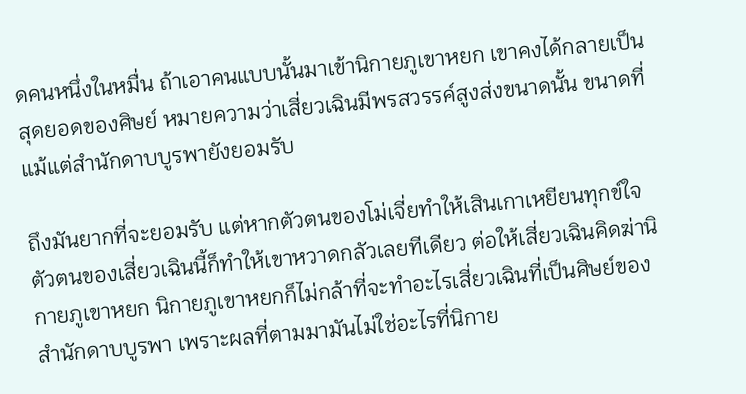ดคนหนึ่งในหมื่น ถ้าเอาคนแบบนั้นมาเข้านิกายภูเขาหยก เขาคงได้กลายเป็นสุดยอดของศิษย์ หมายความว่าเสี่ยวเฉินมีพรสวรรค์สูงส่งขนาดนั้น ขนาดที่แม้แต่สำนักดาบบูรพายังยอมรับ

ถึงมันยากที่จะยอมรับ แต่หากตัวตนของโม่เจี่ยทำให้เสินเกาเหยียนทุกข์ใจ ตัวตนของเสี่ยวเฉินนี้ก็ทำให้เขาหวาดกลัวเลยทีเดียว ต่อให้เสี่ยวเฉินคิดฆ่านิกายภูเขาหยก นิกายภูเขาหยกก็ไม่กล้าที่จะทำอะไรเสี่ยวเฉินที่เป็นศิษย์ของสำนักดาบบูรพา เพราะผลที่ตามมามันไม่ใช่อะไรที่นิกาย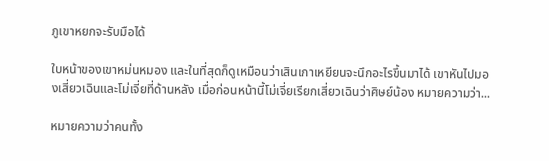ภูเขาหยกจะรับมือได้

ใบหน้าของเขาหม่นหมอง และในที่สุดก็ดูเหมือนว่าเสินเกาเหยียนจะนึกอะไรขึ้นมาได้ เขาหันไปมองเสี่ยวเฉินและโม่เจี่ยที่ด้านหลัง เมื่อก่อนหน้านี้โม่เจี่ยเรียกเสี่ยวเฉินว่าศิษย์น้อง หมายความว่า...

หมายความว่าคนทั้ง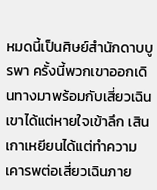หมดนี้เป็นศิษย์สำนักดาบบูรพา ครั้งนี้พวกเขาออกเดินทางมาพร้อมกับเสี่ยวเฉิน เขาได้แต่หายใจเข้าลึก เสินเกาเหยียนได้แต่ทำความเคารพต่อเสี่ยวเฉินภาย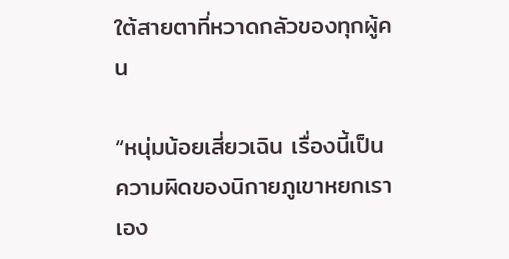ใต้สายตาที่หวาดกลัวของทุกผู้คน

“หนุ่มน้อยเสี่ยวเฉิน เรื่องนี้เป็นความผิดของนิกายภูเขาหยกเราเอง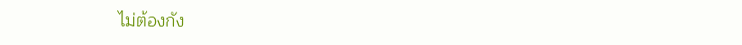ไม่ต้องกัง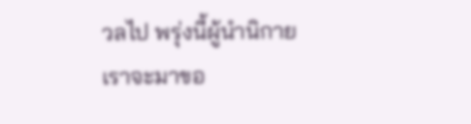วลไป พรุ่งนี้ผู้นำนิกายเราจะมาขอ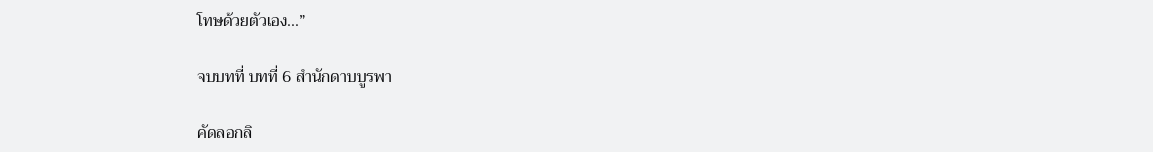โทษด้วยตัวเอง...”

จบบทที่ บทที่ 6 สำนักดาบบูรพา

คัดลอกลิ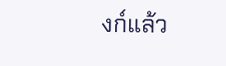งก์แล้ว